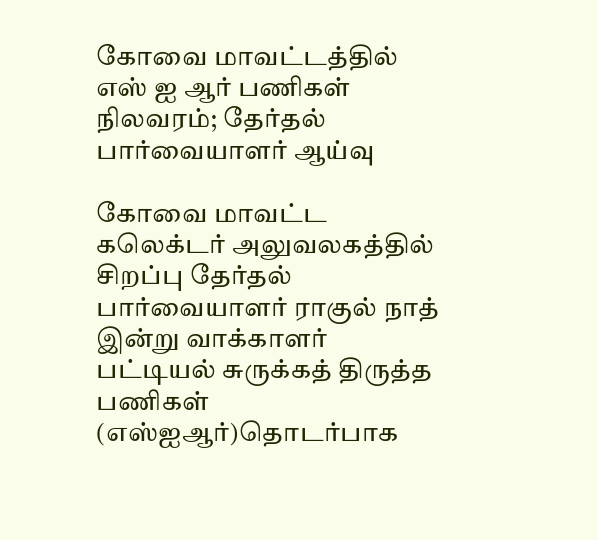கோவை மாவட்டத்தில் எஸ் ஐ ஆர் பணிகள் நிலவரம்; தேர்தல் பார்வையாளர் ஆய்வு

கோவை மாவட்ட கலெக்டர் அலுவலகத்தில் சிறப்பு தேர்தல் பார்வையாளர் ராகுல் நாத் இன்று வாக்காளர் பட்டியல் சுருக்கத் திருத்த பணிகள் (எஸ்ஐஆர்)தொடர்பாக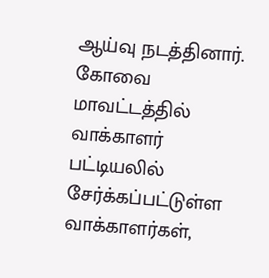ஆய்வு நடத்தினார். கோவை மாவட்டத்தில் வாக்காளர் பட்டியலில் சேர்க்கப்பட்டுள்ள வாக்காளர்கள்,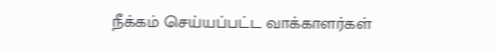நீக்கம் செய்யப்பட்ட வாக்காளர்கள்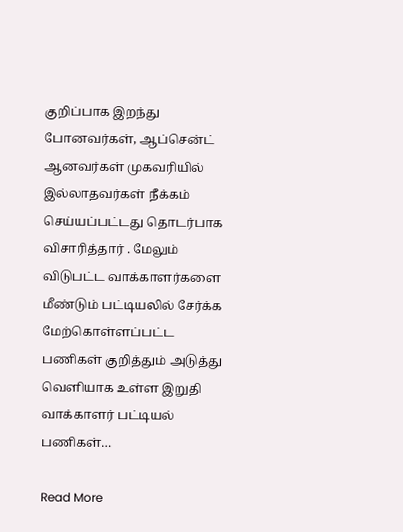குறிப்பாக இறந்து போனவர்கள், ஆப்சென்ட் ஆனவர்கள் முகவரியில் இல்லாதவர்கள் நீக்கம் செய்யப்பட்டது தொடர்பாக விசாரித்தார் . மேலும் விடுபட்ட வாக்காளர்களை மீண்டும் பட்டியலில் சேர்க்க மேற்கொள்ளப்பட்ட பணிகள் குறித்தும் அடுத்து வெளியாக உள்ள இறுதி வாக்காளர் பட்டியல் பணிகள்…

Read More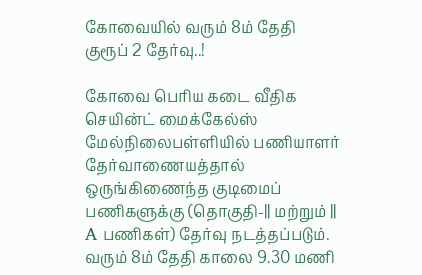கோவையில் வரும் 8ம் தேதி குரூப் 2 தேர்வு..!

கோவை பெரிய கடை வீதிக செயின்ட் மைக்கேல்ஸ் மேல்நிலைபள்ளியில் பணியாளர் தேர்வாணையத்தால் ஒருங்கிணைந்த குடிமைப் பணிகளுக்கு (தொகுதி-|| மற்றும் || A பணிகள்) தேர்வு நடத்தப்படும். வரும் 8ம் தேதி காலை 9.30 மணி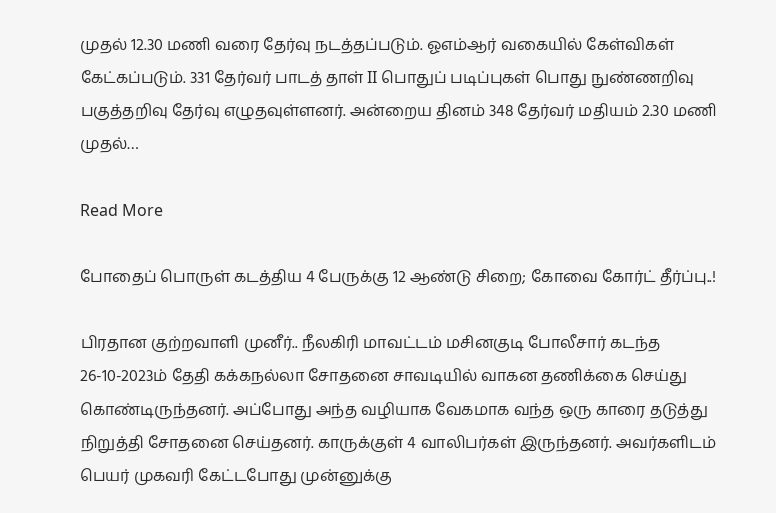முதல் 12.30 மணி வரை தேர்வு நடத்தப்படும். ஓஎம்ஆர் வகையில் கேள்விகள் கேட்கப்படும். 331 தேர்வர் பாடத் தாள் II பொதுப் படிப்புகள் பொது நுண்ணறிவு பகுத்தறிவு தேர்வு எழுதவுள்ளனர். அன்றைய தினம் 348 தேர்வர் மதியம் 2.30 மணி முதல்…

Read More

போதைப் பொருள் கடத்திய 4 பேருக்கு 12 ஆண்டு சிறை; கோவை கோர்ட் தீர்ப்பு..!

பிரதான குற்றவாளி முனீர்.. நீலகிரி மாவட்டம் மசினகுடி போலீசார் கடந்த 26-10-2023ம் தேதி கக்கநல்லா சோதனை சாவடியில் வாகன தணிக்கை செய்து கொண்டிருந்தனர். அப்போது அந்த வழியாக வேகமாக வந்த ஒரு காரை தடுத்து நிறுத்தி சோதனை செய்தனர். காருக்குள் 4 வாலிபர்கள் இருந்தனர். அவர்களிடம் பெயர் முகவரி கேட்டபோது முன்னுக்கு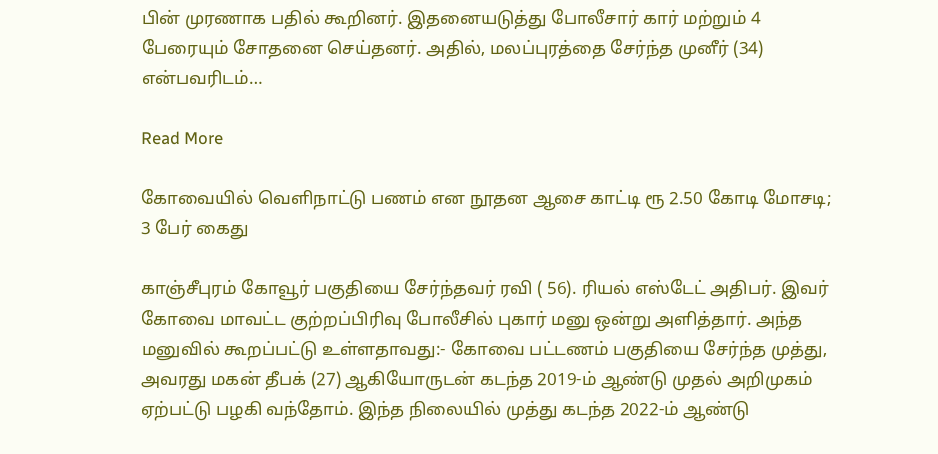பின் முரணாக பதில் கூறினர். இதனையடுத்து போலீசார் கார் மற்றும் 4 பேரையும் சோதனை செய்தனர். அதில், மலப்புரத்தை சேர்ந்த முனீர் (34) என்பவரிடம்…

Read More

கோவையில் வெளிநாட்டு பணம் என நூதன ஆசை காட்டி ரூ 2.50 கோடி மோசடி; 3 பேர் கைது

காஞ்சீபுரம் கோவூர் பகுதியை சேர்ந்தவர் ரவி ( 56). ரியல் எஸ்டேட் அதிபர். இவர் கோவை மாவட்ட குற்றப்பிரிவு போலீசில் புகார் மனு ஒன்று அளித்தார். அந்த மனுவில் கூறப்பட்டு உள்ளதாவது:- கோவை பட்டணம் பகுதியை சேர்ந்த முத்து, அவரது மகன் தீபக் (27) ஆகியோருடன் கடந்த 2019-ம் ஆண்டு முதல் அறிமுகம் ஏற்பட்டு பழகி வந்தோம். இந்த நிலையில் முத்து கடந்த 2022-ம் ஆண்டு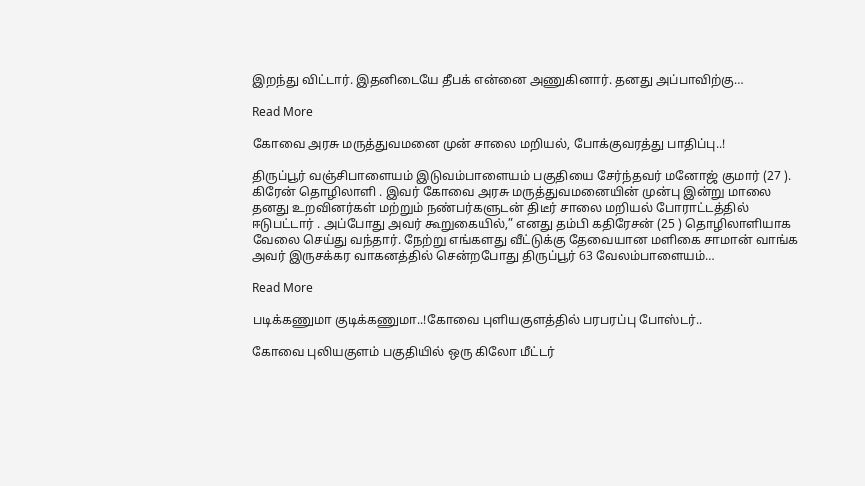இறந்து விட்டார். இதனிடையே தீபக் என்னை அணுகினார். தனது அப்பாவிற்கு…

Read More

கோவை அரசு மருத்துவமனை முன் சாலை மறியல், போக்குவரத்து பாதிப்பு..!

திருப்பூர் வஞ்சிபாளையம் இடுவம்பாளையம் பகுதியை சேர்ந்தவர் மனோஜ் குமார் (27 ). கிரேன் தொழிலாளி . இவர் கோவை அரசு மருத்துவமனையின் முன்பு இன்று மாலை தனது உறவினர்கள் மற்றும் நண்பர்களுடன் திடீர் சாலை மறியல் போராட்டத்தில் ஈடுபட்டார் . அப்போது அவர் கூறுகையில்,” எனது தம்பி கதிரேசன் (25 ) தொழிலாளியாக வேலை செய்து வந்தார். நேற்று எங்களது வீட்டுக்கு தேவையான மளிகை சாமான் வாங்க அவர் இருசக்கர வாகனத்தில் சென்றபோது திருப்பூர் 63 வேலம்பாளையம்…

Read More

படிக்கணுமா குடிக்கணுமா..!கோவை புளியகுளத்தில் பரபரப்பு போஸ்டர்..

கோவை புலியகுளம் பகுதியில் ஒரு கிலோ மீட்டர்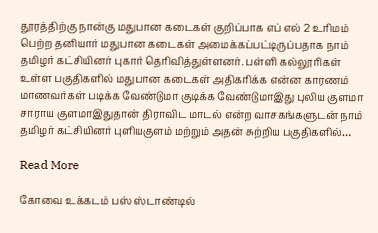தூரத்திற்கு நான்கு மதுபான கடைகள் குறிப்பாக எப் எல் 2 உரிமம் பெற்ற தனியார் மதுபான கடைகள் அமைக்கப்பட்டிருப்பதாக நாம் தமிழர் கட்சியினர் புகார் தெரிவித்துள்ளனர். பள்ளி கல்லூரிகள் உள்ள பகுதிகளில் மதுபான கடைகள் அதிகரிக்க என்ன காரணம் மாணவர்கள் படிக்க வேண்டுமா குடிக்க வேண்டுமாஇது புலிய குளமா சாராய குளமாஇதுதான் திராவிட மாடல் என்ற வாசகங்களுடன் நாம் தமிழர் கட்சியினர் புளியகுளம் மற்றும் அதன் சுற்றிய பகுதிகளில்…

Read More

கோவை உக்கடம் பஸ் ஸ்டாண்டில்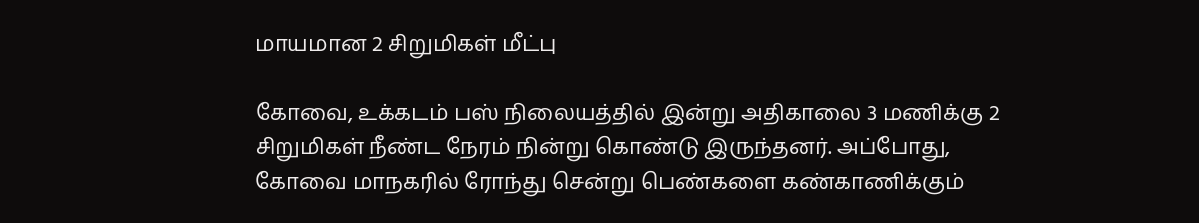மாயமான 2 சிறுமிகள் மீட்பு

கோவை, உக்கடம் பஸ் நிலையத்தில் இன்று அதிகாலை 3 மணிக்கு 2 சிறுமிகள் நீண்ட நேரம் நின்று கொண்டு இருந்தனர். அப்போது, கோவை மாநகரில் ரோந்து சென்று பெண்களை கண்காணிக்கும்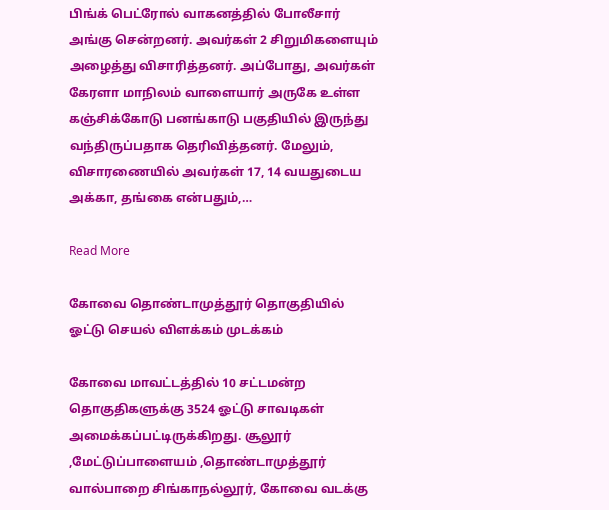பிங்க் பெட்ரோல் வாகனத்தில் போலீசார் அங்கு சென்றனர். அவர்கள் 2 சிறுமிகளையும் அழைத்து விசாரித்தனர். அப்போது, அவர்கள் கேரளா மாநிலம் வாளையார் அருகே உள்ள கஞ்சிக்கோடு பனங்காடு பகுதியில் இருந்து வந்திருப்பதாக தெரிவித்தனர். மேலும், விசாரணையில் அவர்கள் 17, 14 வயதுடைய அக்கா, தங்கை என்பதும்,…

Read More

கோவை தொண்டாமுத்தூர் தொகுதியில் ஓட்டு செயல் விளக்கம் முடக்கம்

கோவை மாவட்டத்தில் 10 சட்டமன்ற தொகுதிகளுக்கு 3524 ஓட்டு சாவடிகள் அமைக்கப்பட்டிருக்கிறது. சூலூர் ,மேட்டுப்பாளையம் ,தொண்டாமுத்தூர் வால்பாறை சிங்காநல்லூர், கோவை வடக்கு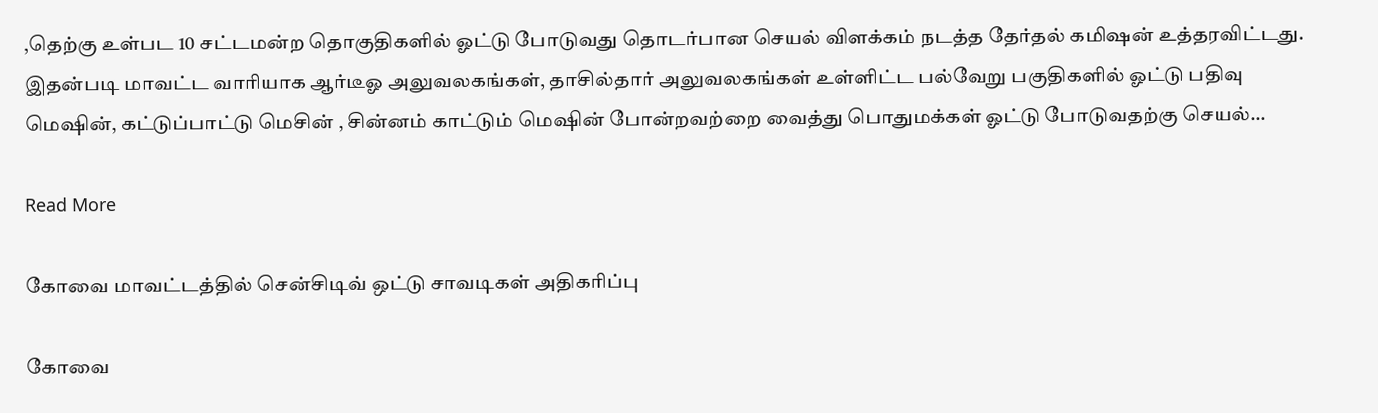,தெற்கு உள்பட 10 சட்டமன்ற தொகுதிகளில் ஓட்டு போடுவது தொடர்பான செயல் விளக்கம் நடத்த தேர்தல் கமிஷன் உத்தரவிட்டது. இதன்படி மாவட்ட வாரியாக ஆர்டீஓ அலுவலகங்கள், தாசில்தார் அலுவலகங்கள் உள்ளிட்ட பல்வேறு பகுதிகளில் ஓட்டு பதிவு மெஷின், கட்டுப்பாட்டு மெசின் , சின்னம் காட்டும் மெஷின் போன்றவற்றை வைத்து பொதுமக்கள் ஓட்டு போடுவதற்கு செயல்…

Read More

கோவை மாவட்டத்தில் சென்சிடிவ் ஒட்டு சாவடிகள் அதிகரிப்பு

கோவை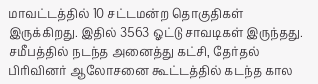மாவட்டத்தில் 10 சட்டமன்ற தொகுதிகள் இருக்கிறது. இதில் 3563 ஓட்டு சாவடிகள் இருந்தது. சமீபத்தில் நடந்த அனைத்து கட்சி, தேர்தல் பிரிவினர் ஆலோசனை கூட்டத்தில் கடந்த கால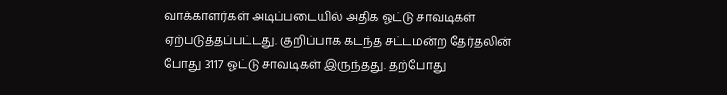வாக்காளர்கள் அடிப்படையில் அதிக ஓட்டு சாவடிகள் ஏற்படுத்தப்பட்டது. குறிப்பாக கடந்த சட்டமன்ற தேர்தலின் போது 3117 ஓட்டு சாவடிகள் இருந்தது. தற்போது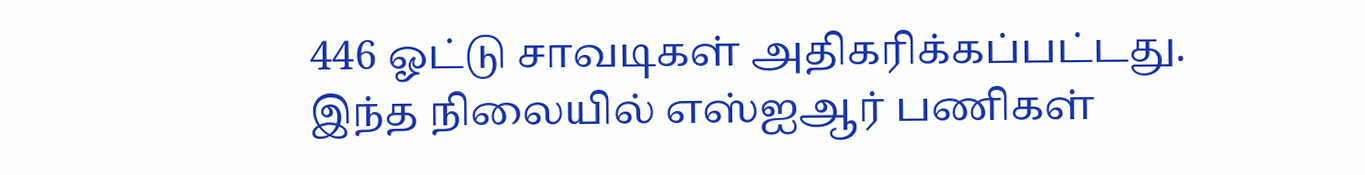446 ஓட்டு சாவடிகள் அதிகரிக்கப்பட்டது. இந்த நிலையில் எஸ்ஐஆர் பணிகள்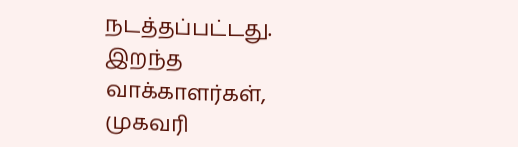நடத்தப்பட்டது. இறந்த வாக்காளர்கள், முகவரி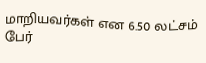மாறியவர்கள் என 6.50 லட்சம் பேர்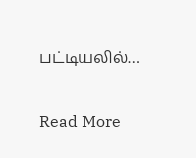பட்டியலில்…

Read More